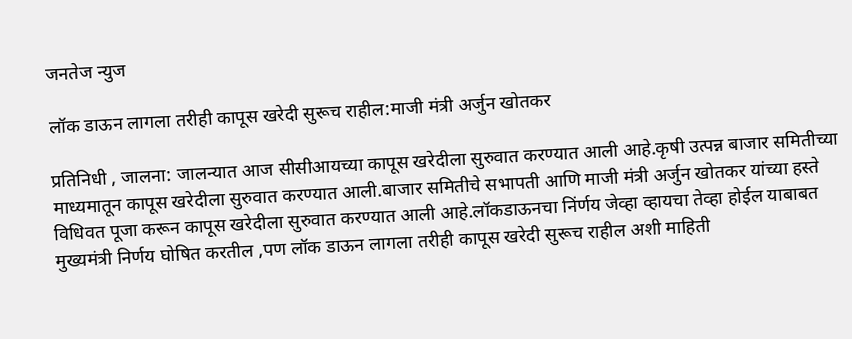जनतेज न्युज

लॉक डाऊन लागला तरीही कापूस खरेदी सुरूच राहील:माजी मंत्री अर्जुन खोतकर

प्रतिनिधी , जालना: जालन्यात आज सीसीआयच्या कापूस खरेदीला सुरुवात करण्यात आली आहे.कृषी उत्पन्न बाजार समितीच्या माध्यमातून कापूस खरेदीला सुरुवात करण्यात आली.बाजार समितीचे सभापती आणि माजी मंत्री अर्जुन खोतकर यांच्या हस्ते विधिवत पूजा करून कापूस खरेदीला सुरुवात करण्यात आली आहे.लॉकडाऊनचा निंर्णय जेव्हा व्हायचा तेव्हा होईल याबाबत मुख्यमंत्री निर्णय घोषित करतील ,पण लॉक डाऊन लागला तरीही कापूस खरेदी सुरूच राहील अशी माहिती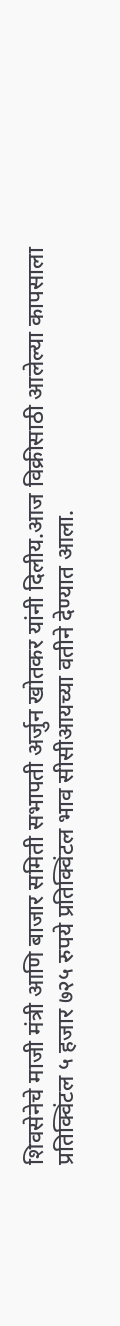शिवसेनेचे माजी मंत्री आणि बाजार समिती सभापती अर्जुन खोतकर यांनी दिलीय.आज विक्रीसाठी आलेल्या कापसाला प्रतिक्विंटल ५ हजार ७२५ रुपये प्रतिक्विंटल भाव सीसीआयच्या वतीने देण्यात आला.